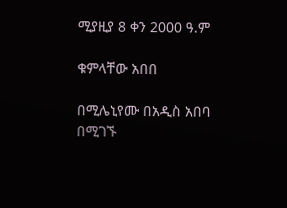ሚያዚያ 8 ቀን 2000 ዓ.ም

ቁምላቸው አበበ

በሚሌኒየሙ በአዲስ አበባ በሚገኙ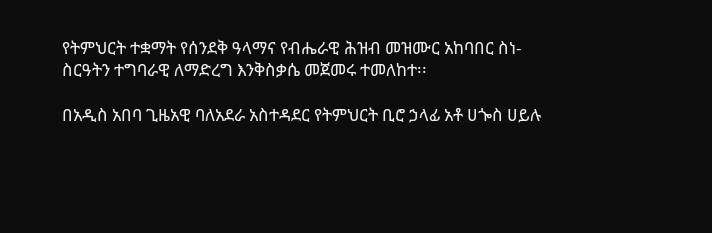የትምህርት ተቋማት የሰንደቅ ዓላማና የብሔራዊ ሕዝብ መዝሙር አከባበር ስነ-ስርዓትን ተግባራዊ ለማድረግ እንቅስቃሴ መጀመሩ ተመለከተ፡፡

በአዲስ አበባ ጊዜአዊ ባለአደራ አስተዳደር የትምህርት ቢሮ ኃላፊ አቶ ሀጐስ ሀይሉ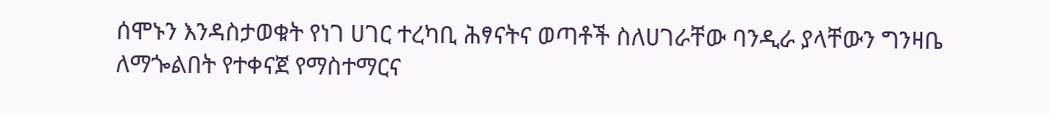ሰሞኑን እንዳስታወቁት የነገ ሀገር ተረካቢ ሕፃናትና ወጣቶች ስለሀገራቸው ባንዲራ ያላቸውን ግንዛቤ ለማጐልበት የተቀናጀ የማስተማርና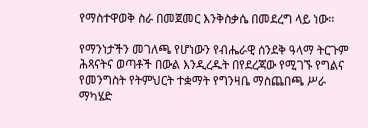የማስተዋወቅ ስራ በመጀመር እንቅስቃሴ በመደረግ ላይ ነው፡፡

የማንነታችን መገለጫ የሆነውን የብሔራዊ ሰንደቅ ዓላማ ትርጉም ሕጻናትና ወጣቶች በውል እንዲረዱት በየደረጃው የሚገኙ የግልና የመንግስት የትምህርት ተቋማት የግንዛቤ ማስጨበጫ ሥራ ማካሄድ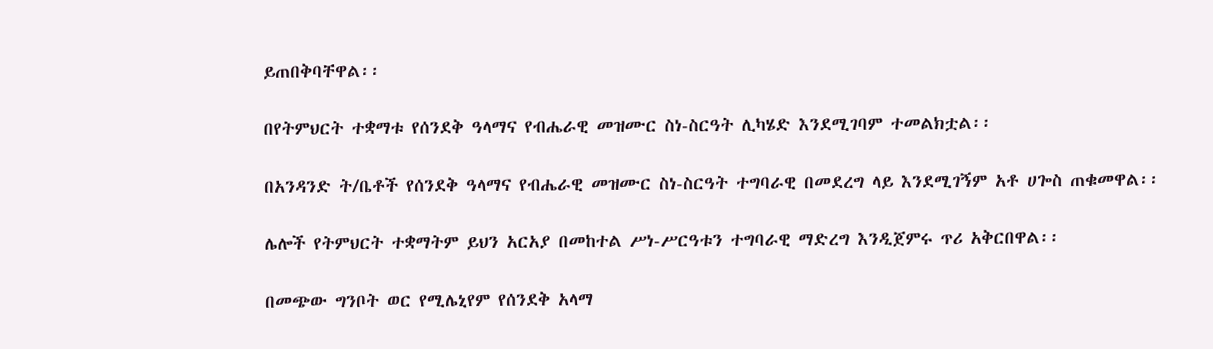ይጠበቅባቸዋል፡፡

በየትምህርት ተቋማቱ የሰንደቅ ዓላማና የብሔራዊ መዝሙር ስነ-ስርዓት ሊካሄድ እንደሚገባም ተመልክቷል፡፡

በአንዳንድ ት/ቤቶች የሰንደቅ ዓላማና የብሔራዊ መዝሙር ስነ-ስርዓት ተግባራዊ በመደረግ ላይ እንደሚገኝም አቶ ሀጐስ ጠቁመዋል፡፡

ሌሎች የትምህርት ተቋማትም ይህን አርአያ በመከተል ሥነ-ሥርዓቱን ተግባራዊ ማድረግ እንዲጀምሩ ጥሪ አቅርበዋል፡፡

በመጭው ግንቦት ወር የሚሌኒየም የሰንደቅ አላማ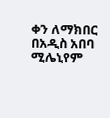ቀን ለማክበር በአዲስ አበባ ሚሌኒየም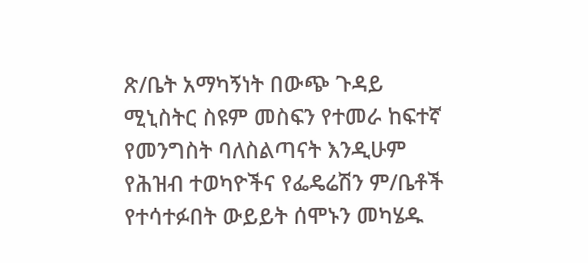ጽ/ቤት አማካኝነት በውጭ ጉዳይ ሚኒስትር ስዩም መስፍን የተመራ ከፍተኛ የመንግስት ባለስልጣናት እንዲሁም የሕዝብ ተወካዮችና የፌዴሬሽን ም/ቤቶች የተሳተፉበት ውይይት ሰሞኑን መካሄዱ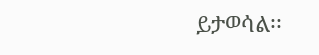ይታወሳል፡፡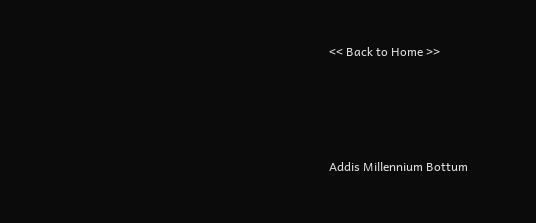<< Back to Home >>





Addis Millennium Bottum